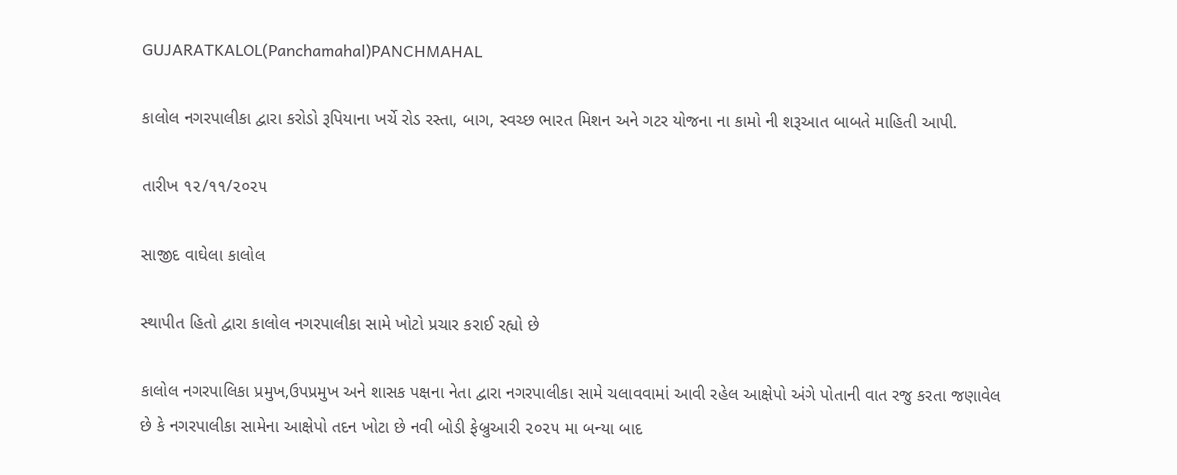GUJARATKALOL(Panchamahal)PANCHMAHAL

કાલોલ નગરપાલીકા દ્વારા કરોડો રૂપિયાના ખર્ચે રોડ રસ્તા, બાગ, સ્વચ્છ ભારત મિશન અને ગટર યોજના ના કામો ની શરૂઆત બાબતે માહિતી આપી.

તારીખ ૧૨/૧૧/૨૦૨૫

સાજીદ વાઘેલા કાલોલ

સ્થાપીત હિતો દ્વારા કાલોલ નગરપાલીકા સામે ખોટો પ્રચાર કરાઈ રહ્યો છે

કાલોલ નગરપાલિકા પ્રમુખ,ઉપપ્રમુખ અને શાસક પક્ષના નેતા દ્વારા નગરપાલીકા સામે ચલાવવામાં આવી રહેલ આક્ષેપો અંગે પોતાની વાત રજુ કરતા જણાવેલ છે કે નગરપાલીકા સામેના આક્ષેપો તદન ખોટા છે નવી બોડી ફેબ્રુઆરી ૨૦૨૫ મા બન્યા બાદ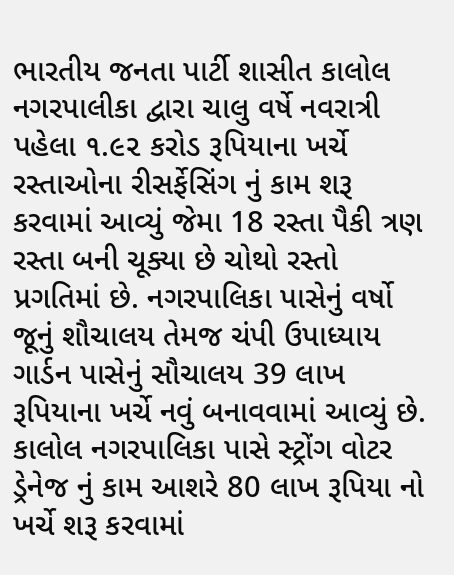ભારતીય જનતા પાર્ટી શાસીત કાલોલ નગરપાલીકા દ્વારા ચાલુ વર્ષે નવરાત્રી પહેલા ૧.૯૨ કરોડ રૂપિયાના ખર્ચે રસ્તાઓના રીસર્ફેસિંગ નું કામ શરૂ કરવામાં આવ્યું જેમા 18 રસ્તા પૈકી ત્રણ રસ્તા બની ચૂક્યા છે ચોથો રસ્તો પ્રગતિમાં છે. નગરપાલિકા પાસેનું વર્ષો જૂનું શૌચાલય તેમજ ચંપી ઉપાધ્યાય ગાર્ડન પાસેનું સૌચાલય 39 લાખ રૂપિયાના ખર્ચે નવું બનાવવામાં આવ્યું છે. કાલોલ નગરપાલિકા પાસે સ્ટ્રોંગ વોટર ડ્રેનેજ નું કામ આશરે 80 લાખ રૂપિયા નો ખર્ચે શરૂ કરવામાં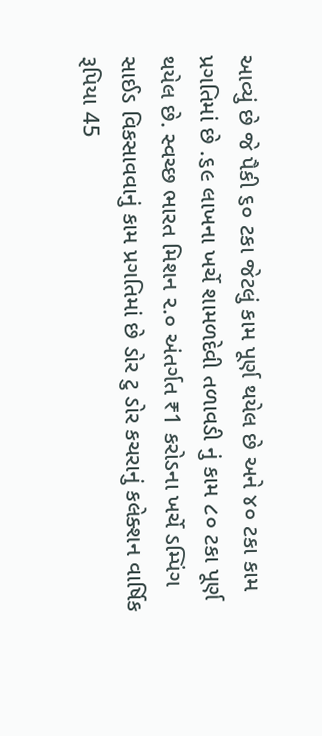આવ્યું છે જે પૈકી ૬૦ ટકા જેટલું કામ પૂર્ણ થયેલ છે અને ૪૦ ટકા કામ પ્રગતિમાં છે .૬૯ લાખના ખર્ચે શામળદેવી તળાવડી નું કામ ૮૦ ટકા પૂર્ણ થયેલ છે. સ્વચ્છ ભારત મિશન ૨.૦ અંતર્ગત ₹1 કરોડના ખર્ચે ડમ્પિંગ સાઈડ વિકસાવવાનું કામ પ્રગતિમાં છે ડોર ટુ ડોર કચરાનું કલેક્શન વાર્ષિક રૂપિયા 45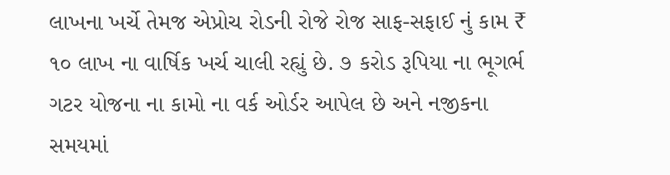લાખના ખર્ચે તેમજ એપ્રોચ રોડની રોજે રોજ સાફ-સફાઈ નું કામ ₹ ૧૦ લાખ ના વાર્ષિક ખર્ચ ચાલી રહ્યું છે. ૭ કરોડ રૂપિયા ના ભૂગર્ભ ગટર યોજના ના કામો ના વર્ક ઓર્ડર આપેલ છે અને નજીકના સમયમાં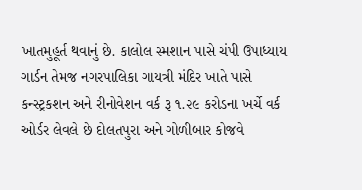ખાતમુહૂર્ત થવાનું છે. કાલોલ સ્મશાન પાસે ચંપી ઉપાધ્યાય ગાર્ડન તેમજ નગરપાલિકા ગાયત્રી મંદિર ખાતે પાસે કન્સ્ટ્રકશન અને રીનોવેશન વર્ક રૂ ૧.૨૯ કરોડના ખર્ચે વર્ક ઓર્ડર લેવલે છે દોલતપુરા અને ગોળીબાર કોજવે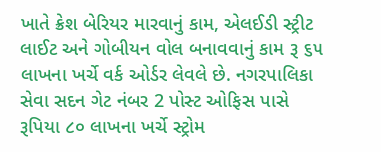ખાતે ક્રેશ બેરિયર મારવાનું કામ, એલઈડી સ્ટ્રીટ લાઈટ અને ગોબીયન વોલ બનાવવાનું કામ રૂ ૬૫ લાખના ખર્ચે વર્ક ઓર્ડર લેવલે છે. નગરપાલિકા સેવા સદન ગેટ નંબર 2 પોસ્ટ ઓફિસ પાસે રૂપિયા ૮૦ લાખના ખર્ચે સ્ટ્રોમ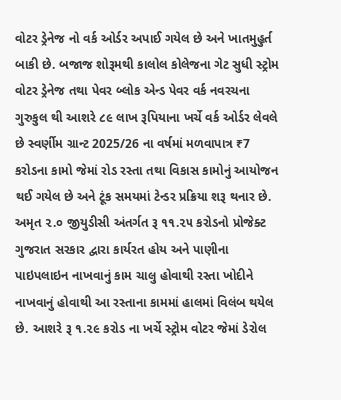વોટર ડ્રેનેજ નો વર્ક ઓર્ડર અપાઈ ગયેલ છે અને ખાતમુહુર્ત બાકી છે. બજાજ શોરૂમથી કાલોલ કોલેજના ગેટ સુધી સ્ટ્રોમ વોટર ડ્રેનેજ તથા પેવર બ્લોક એન્ડ પેવર વર્ક નવરચના ગુરુકુલ થી આશરે ૮૯ લાખ રૂપિયાના ખર્ચે વર્ક ઓર્ડર લેવલે છે સ્વર્ણીમ ગ્રાન્ટ 2025/26 ના વર્ષમાં મળવાપાત્ર ₹7 કરોડના કામો જેમાં રોડ રસ્તા તથા વિકાસ કામોનું આયોજન થઈ ગયેલ છે અને ટૂંક સમયમાં ટેન્ડર પ્રક્રિયા શરૂ થનાર છે. અમૃત ૨.૦ જીયુડીસી અંતર્ગત રૂ ૧૧.૨૫ કરોડનો પ્રોજેક્ટ ગુજરાત સરકાર દ્વારા કાર્યરત હોય અને પાણીના પાઇપલાઇન નાખવાનું કામ ચાલુ હોવાથી રસ્તા ખોદીને નાખવાનું હોવાથી આ રસ્તાના કામમાં હાલમાં વિલંબ થયેલ છે. આશરે રૂ ૧.૨૯ કરોડ ના ખર્ચે સ્ટ્રોમ વોટર જેમાં ડેરોલ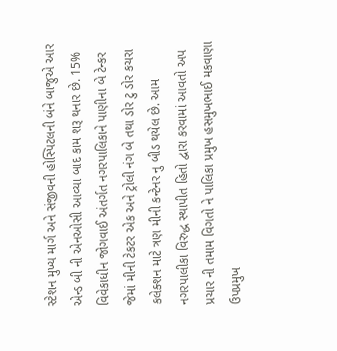સ્ટેશન મુખ્ય માર્ગ અને સંજીવની હોસ્પિટલની બંને બાજુએ આર એન્ડ બી ની એનઓસી આવ્યા બાદ કામ શરૂ થનાર છે. 15% વિવેકાધીન જોગવાઈ અંતર્ગત નગરપાલિકાને પાણીના બે ટેન્કર જેમાં મીની ટેકટર એક અને ટ્રોલી નંગ બે તથા ડોર ટુ ડોર કચરા કલેક્શન માટે ત્રણ મીની કન્ટેનર નુ બીડ થયેલ છે. આમ નગરપાલીકા વિરુદ્ધ સ્થાપીત હિતો દ્વારા કરવામાં આવતો અપ પ્રચાર ની તમામ વિગતો ને પાલિકા પ્રમુખ હસમુખભાઈ મકવાણા ઉપપ્રમુખ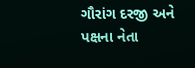ગૌરાંગ દરજી અને પક્ષના નેતા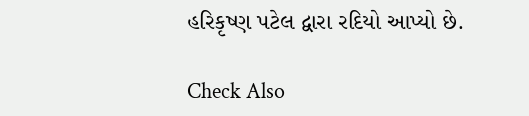હરિકૃષ્ણ પટેલ દ્વારા રદિયો આપ્યો છે.

Check Also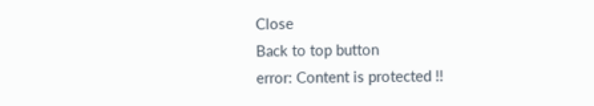Close
Back to top button
error: Content is protected !!